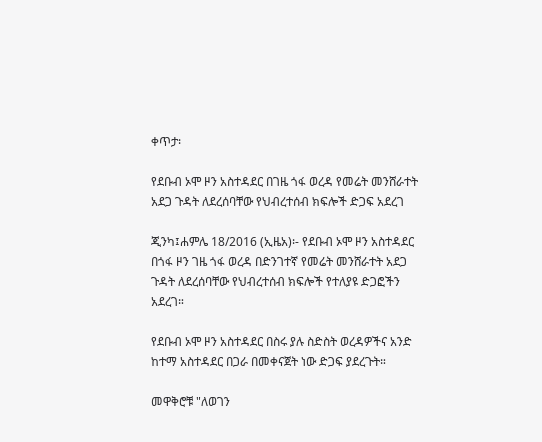ቀጥታ፡

የደቡብ ኦሞ ዞን አስተዳደር በገዜ ጎፋ ወረዳ የመሬት መንሸራተት አደጋ ጉዳት ለደረሰባቸው የህብረተሰብ ክፍሎች ድጋፍ አደረገ

ጂንካ፤ሐምሌ 18/2016 (ኢዜአ)፡- የደቡብ ኦሞ ዞን አስተዳደር በጎፋ ዞን ገዜ ጎፋ ወረዳ በድንገተኛ የመሬት መንሸራተት አደጋ ጉዳት ለደረሰባቸው የህብረተሰብ ክፍሎች የተለያዩ ድጋፎችን አደረገ።

የደቡብ ኦሞ ዞን አስተዳደር በስሩ ያሉ ስድስት ወረዳዎችና አንድ ከተማ አስተዳደር በጋራ በመቀናጀት ነው ድጋፍ ያደረጉት።

መዋቅሮቹ "ለወገን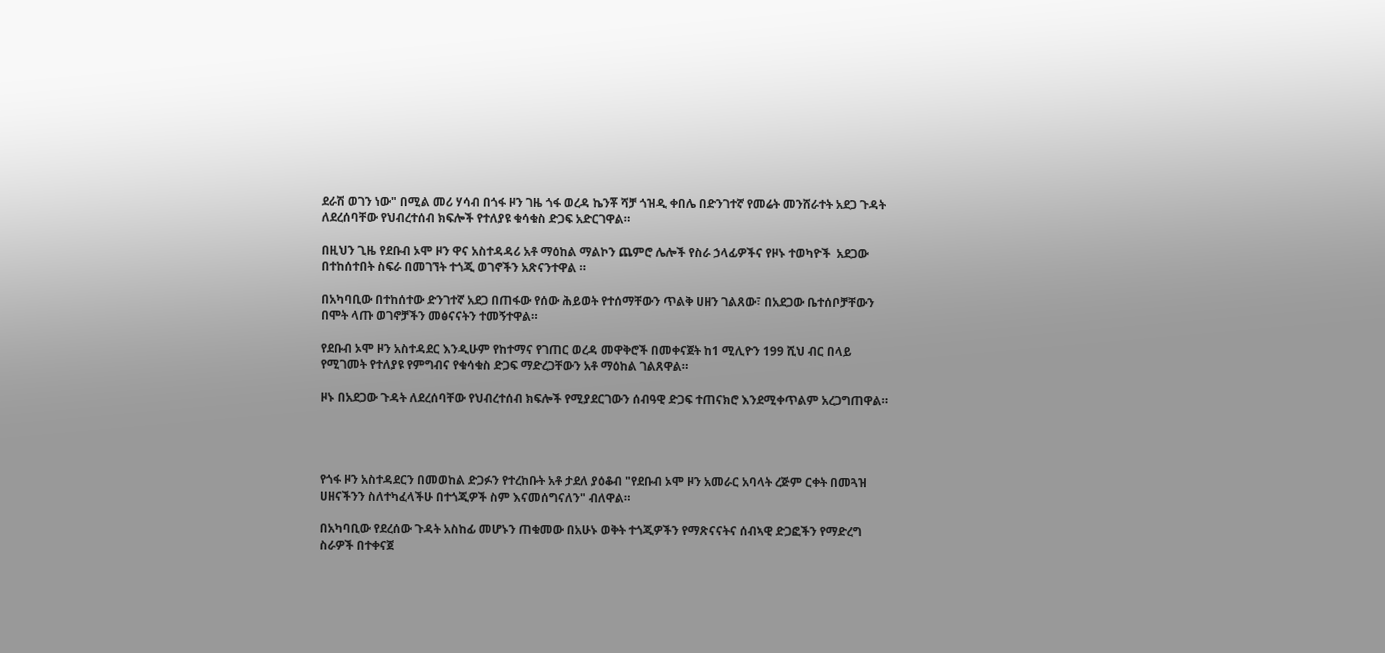ደራሽ ወገን ነው" በሚል መሪ ሃሳብ በጎፋ ዞን ገዜ ጎፋ ወረዳ ኬንቾ ሻቻ ጎዝዲ ቀበሌ በድንገተኛ የመሬት መንሸራተት አደጋ ጉዳት ለደረሰባቸው የህብረተሰብ ክፍሎች የተለያዩ ቁሳቁስ ድጋፍ አድርገዋል።

በዚህን ጊዜ የደቡብ ኦሞ ዞን ዋና አስተዳዳሪ አቶ ማዕከል ማልኮን ጨምሮ ሌሎች የስራ ኃላፊዎችና የዞኑ ተወካዮች  አደጋው በተከሰተበት ስፍራ በመገኘት ተጎጂ ወገኖችን አጽናንተዋል ።

በአካባቢው በተከሰተው ድንገተኛ አደጋ በጠፋው የሰው ሕይወት የተሰማቸውን ጥልቅ ሀዘን ገልጸው፣ በአደጋው ቤተሰቦቻቸውን በሞት ላጡ ወገኖቻችን መፅናናትን ተመኝተዋል።

የደቡብ ኦሞ ዞን አስተዳደር እንዲሁም የከተማና የገጠር ወረዳ መዋቅሮች በመቀናጀት ከ1 ሚሊዮን 199 ሺህ ብር በላይ የሚገመት የተለያዩ የምግብና የቁሳቁስ ድጋፍ ማድረጋቸውን አቶ ማዕከል ገልጸዋል።

ዞኑ በአደጋው ጉዳት ለደረሰባቸው የህብረተሰብ ክፍሎች የሚያደርገውን ሰብዓዊ ድጋፍ ተጠናክሮ እንደሚቀጥልም አረጋግጠዋል።




የጎፋ ዞን አስተዳደርን በመወከል ድጋፉን የተረከቡት አቶ ታደለ ያዕቆብ "የደቡብ ኦሞ ዞን አመራር አባላት ረጅም ርቀት በመጓዝ ሀዘናችንን ስለተካፈላችሁ በተጎጂዎች ስም እናመሰግናለን" ብለዋል።

በአካባቢው የደረሰው ጉዳት አስከፊ መሆኑን ጠቁመው በአሁኑ ወቅት ተጎጂዎችን የማጽናናትና ሰብኣዊ ድጋፎችን የማድረግ ስራዎች በተቀናጀ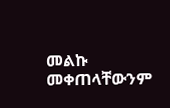መልኩ መቀጠላቸውንም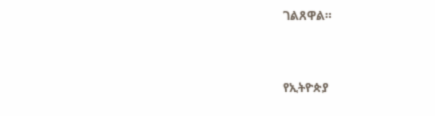ገልጸዋል።



የኢትዮጵያ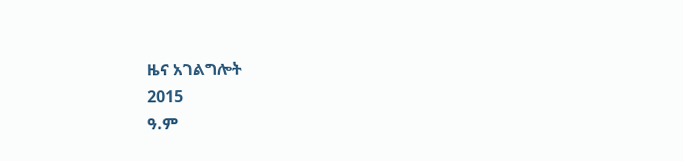ዜና አገልግሎት
2015
ዓ.ም